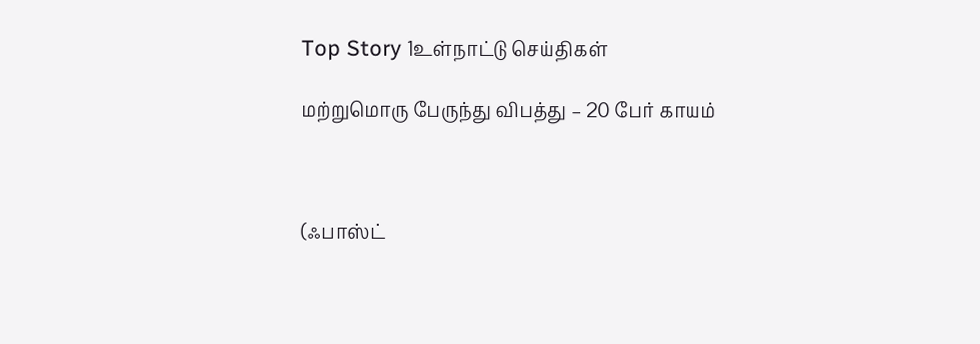Top Story 1உள்நாட்டு செய்திகள்

மற்றுமொரு பேருந்து விபத்து – 20 பேர் காயம்



(ஃபாஸ்ட்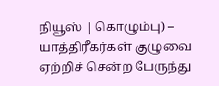நியூஸ் | கொழும்பு) –  யாத்திரீகர்கள் குழுவை ஏற்றிச் சென்ற பேருந்து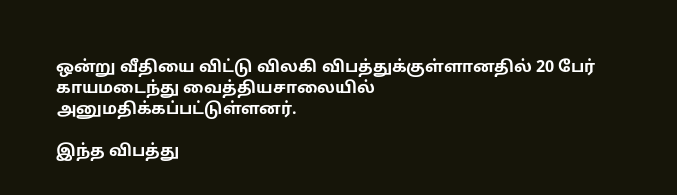ஒன்று வீதியை விட்டு விலகி விபத்துக்குள்ளானதில் 20 பேர் காயமடைந்து வைத்தியசாலையில் அனுமதிக்கப்பட்டுள்ளனர்.

இந்த விபத்து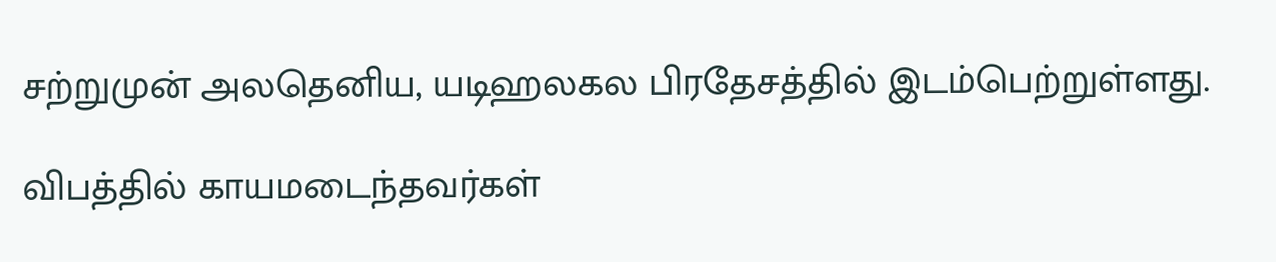சற்றுமுன் அலதெனிய, யடிஹலகல பிரதேசத்தில் இடம்பெற்றுள்ளது.

விபத்தில் காயமடைந்தவர்கள்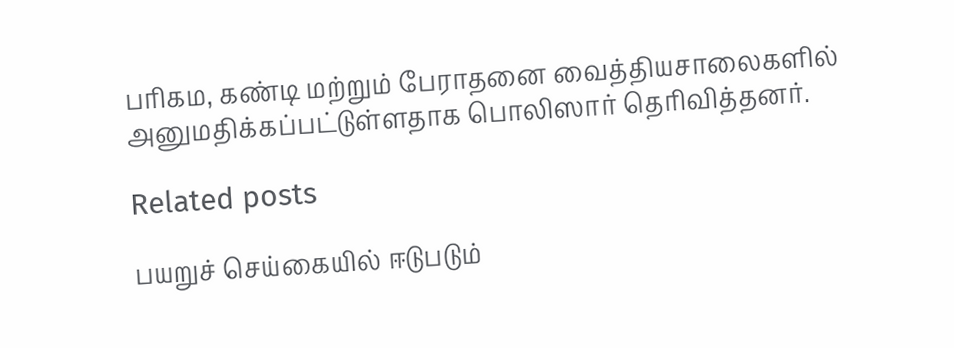பரிகம, கண்டி மற்றும் பேராதனை வைத்தியசாலைகளில் அனுமதிக்கப்பட்டுள்ளதாக பொலிஸார் தெரிவித்தனர்.

Related posts

பயறுச் செய்கையில் ஈடுபடும்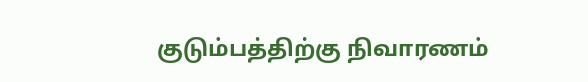குடும்பத்திற்கு நிவாரணம்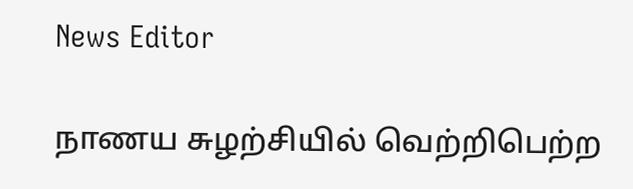News Editor

நாணய சுழற்சியில் வெற்றிபெற்ற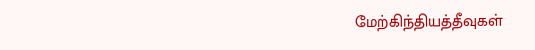மேற்கிந்தியத்தீவுகள்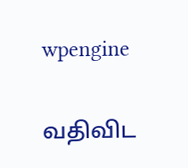wpengine

வதிவிட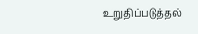உறுதிப்படுத்தல்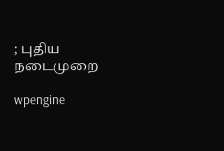; புதிய நடைமுறை

wpengine